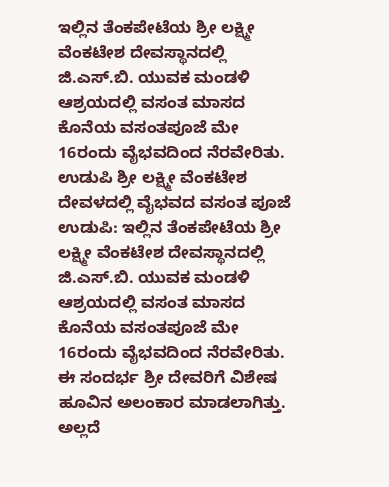ಇಲ್ಲಿನ ತೆಂಕಪೇಟೆಯ ಶ್ರೀ ಲಕ್ಷ್ಮೀ ವೆಂಕಟೇಶ ದೇವಸ್ಥಾನದಲ್ಲಿ ಜಿ.ಎಸ್.ಬಿ. ಯುವಕ ಮಂಡಳಿ ಆಶ್ರಯದಲ್ಲಿ ವಸಂತ ಮಾಸದ ಕೊನೆಯ ವಸಂತಪೂಜೆ ಮೇ 16ರಂದು ವೈಭವದಿಂದ ನೆರವೇರಿತು. ಉಡುಪಿ ಶ್ರೀ ಲಕ್ಷ್ಮೀ ವೆಂಕಟೇಶ ದೇವಳದಲ್ಲಿ ವೈಭವದ ವಸಂತ ಪೂಜೆ
ಉಡುಪಿ: ಇಲ್ಲಿನ ತೆಂಕಪೇಟೆಯ ಶ್ರೀ ಲಕ್ಷ್ಮೀ ವೆಂಕಟೇಶ ದೇವಸ್ಥಾನದಲ್ಲಿ ಜಿ.ಎಸ್.ಬಿ. ಯುವಕ ಮಂಡಳಿ ಆಶ್ರಯದಲ್ಲಿ ವಸಂತ ಮಾಸದ ಕೊನೆಯ ವಸಂತಪೂಜೆ ಮೇ 16ರಂದು ವೈಭವದಿಂದ ನೆರವೇರಿತು.
ಈ ಸಂದರ್ಭ ಶ್ರೀ ದೇವರಿಗೆ ವಿಶೇಷ ಹೂವಿನ ಅಲಂಕಾರ ಮಾಡಲಾಗಿತ್ತು. ಅಲ್ಲದೆ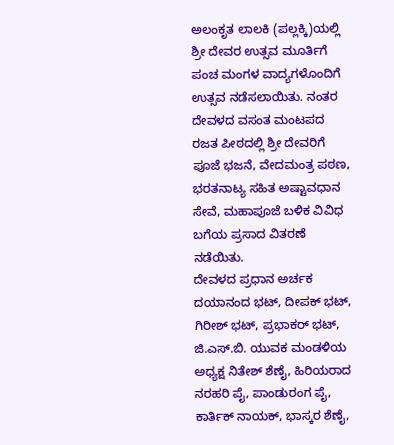ಅಲಂಕೃತ ಲಾಲಕಿ (ಪಲ್ಲಕ್ಕಿ)ಯಲ್ಲಿ ಶ್ರೀ ದೇವರ ಉತ್ಸವ ಮೂರ್ತಿಗೆ ಪಂಚ ಮಂಗಳ ವಾದ್ಯಗಳೊಂದಿಗೆ ಉತ್ಸವ ನಡೆಸಲಾಯಿತು. ನಂತರ ದೇವಳದ ವಸಂತ ಮಂಟಪದ ರಜತ ಪೀಠದಲ್ಲಿ ಶ್ರೀ ದೇವರಿಗೆ ಪೂಜೆ ಭಜನೆ, ವೇದಮಂತ್ರ ಪಠಣ, ಭರತನಾಟ್ಯ ಸಹಿತ ಅಷ್ಟಾವಧಾನ ಸೇವೆ, ಮಹಾಪೂಜೆ ಬಳಿಕ ವಿವಿಧ ಬಗೆಯ ಪ್ರಸಾದ ವಿತರಣೆ ನಡೆಯಿತು.
ದೇವಳದ ಪ್ರಧಾನ ಅರ್ಚಕ ದಯಾನಂದ ಭಟ್, ದೀಪಕ್ ಭಟ್, ಗಿರೀಶ್ ಭಟ್, ಪ್ರಭಾಕರ್ ಭಟ್, ಜಿ.ಎಸ್.ಬಿ. ಯುವಕ ಮಂಡಳಿಯ ಅಧ್ಯಕ್ಷ ನಿತೇಶ್ ಶೆಣೈ, ಹಿರಿಯರಾದ ನರಹರಿ ಪೈ, ಪಾಂಡುರಂಗ ಪೈ, ಕಾರ್ತಿಕ್ ನಾಯಕ್, ಭಾಸ್ಕರ ಶೆಣೈ,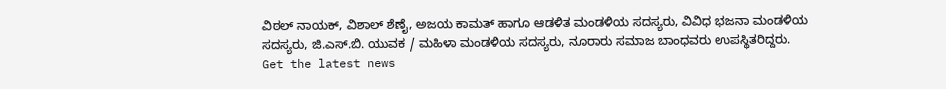ವಿಠಲ್ ನಾಯಕ್, ವಿಶಾಲ್ ಶೆಣೈ, ಅಜಯ ಕಾಮತ್ ಹಾಗೂ ಆಡಳಿತ ಮಂಡಳಿಯ ಸದಸ್ಯರು, ವಿವಿಧ ಭಜನಾ ಮಂಡಳಿಯ ಸದಸ್ಯರು, ಜಿ.ಎಸ್.ಬಿ. ಯುವಕ / ಮಹಿಳಾ ಮಂಡಳಿಯ ಸದಸ್ಯರು, ನೂರಾರು ಸಮಾಜ ಬಾಂಧವರು ಉಪಸ್ಥಿತರಿದ್ದರು.
Get the latest news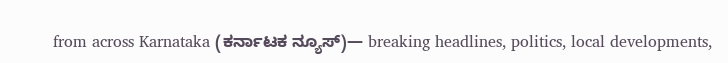from across Karnataka (ಕರ್ನಾಟಕ ನ್ಯೂಸ್)— breaking headlines, politics, local developments,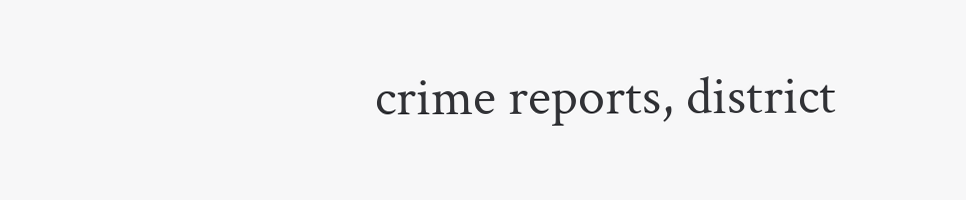crime reports, district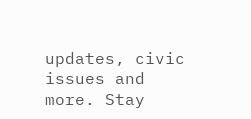updates, civic issues and more. Stay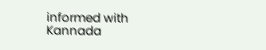informed with Kannada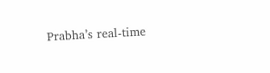Prabha’s real‑time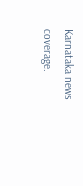Karnataka news coverage.